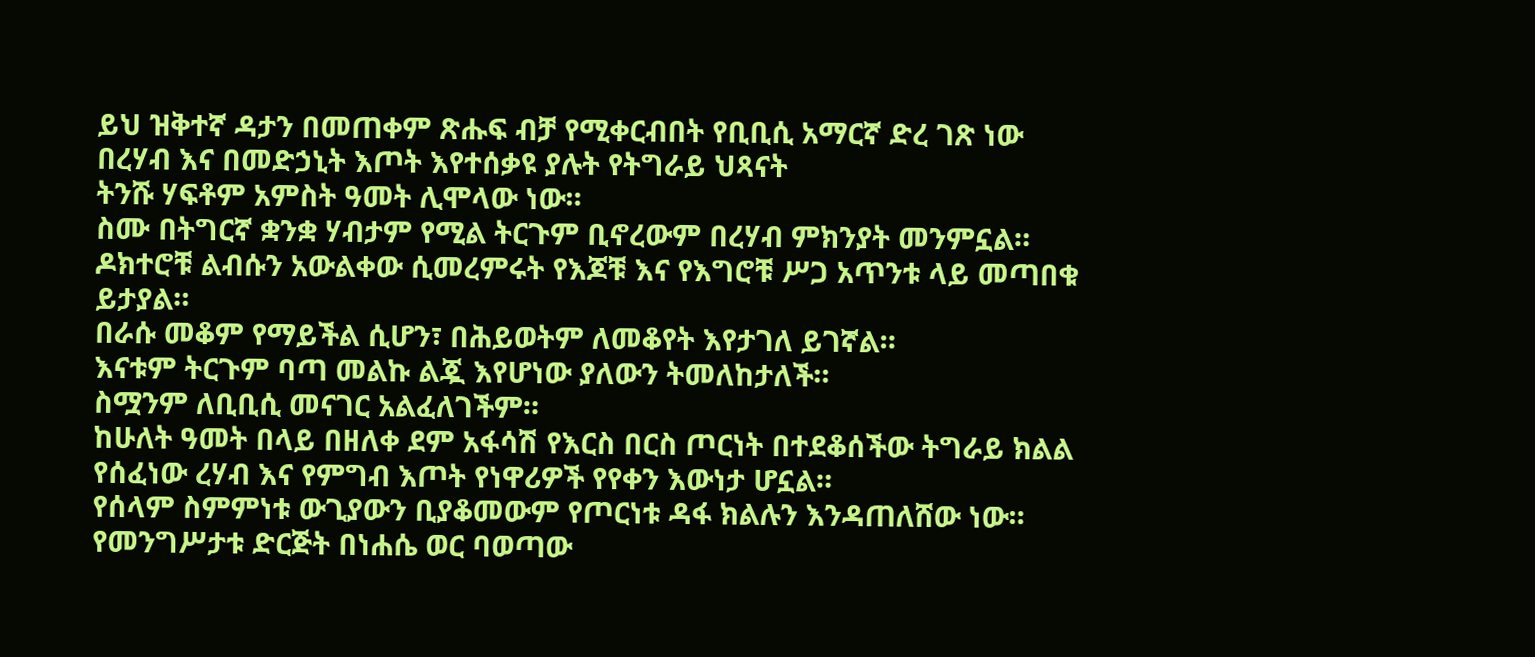ይህ ዝቅተኛ ዳታን በመጠቀም ጽሑፍ ብቻ የሚቀርብበት የቢቢሲ አማርኛ ድረ ገጽ ነው
በረሃብ እና በመድኃኒት እጦት እየተሰቃዩ ያሉት የትግራይ ህጻናት
ትንሹ ሃፍቶም አምስት ዓመት ሊሞላው ነው።
ስሙ በትግርኛ ቋንቋ ሃብታም የሚል ትርጉም ቢኖረውም በረሃብ ምክንያት መንምኗል።
ዶክተሮቹ ልብሱን አውልቀው ሲመረምሩት የእጆቹ እና የእግሮቹ ሥጋ አጥንቱ ላይ መጣበቁ ይታያል።
በራሱ መቆም የማይችል ሲሆን፣ በሕይወትም ለመቆየት እየታገለ ይገኛል።
እናቱም ትርጉም ባጣ መልኩ ልጇ እየሆነው ያለውን ትመለከታለች።
ስሟንም ለቢቢሲ መናገር አልፈለገችም።
ከሁለት ዓመት በላይ በዘለቀ ደም አፋሳሽ የእርስ በርስ ጦርነት በተደቆሰችው ትግራይ ክልል የሰፈነው ረሃብ እና የምግብ እጦት የነዋሪዎች የየቀን እውነታ ሆኗል።
የሰላም ስምምነቱ ውጊያውን ቢያቆመውም የጦርነቱ ዳፋ ክልሉን እንዳጠለሸው ነው።
የመንግሥታቱ ድርጅት በነሐሴ ወር ባወጣው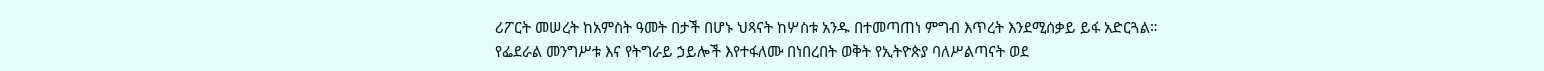ሪፖርት መሠረት ከአምስት ዓመት በታች በሆኑ ህጻናት ከሦስቱ አንዱ በተመጣጠነ ምግብ እጥረት እንደሚሰቃይ ይፋ አድርጓል።
የፌደራል መንግሥቱ እና የትግራይ ኃይሎች እየተፋለሙ በነበረበት ወቅት የኢትዮጵያ ባለሥልጣናት ወደ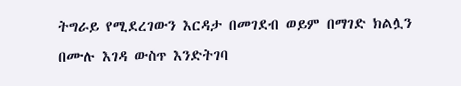ትግራይ የሚደረገውን እርዳታ በመገደብ ወይም በማገድ ክልሏን በሙሉ እገዳ ውስጥ እንድትገባ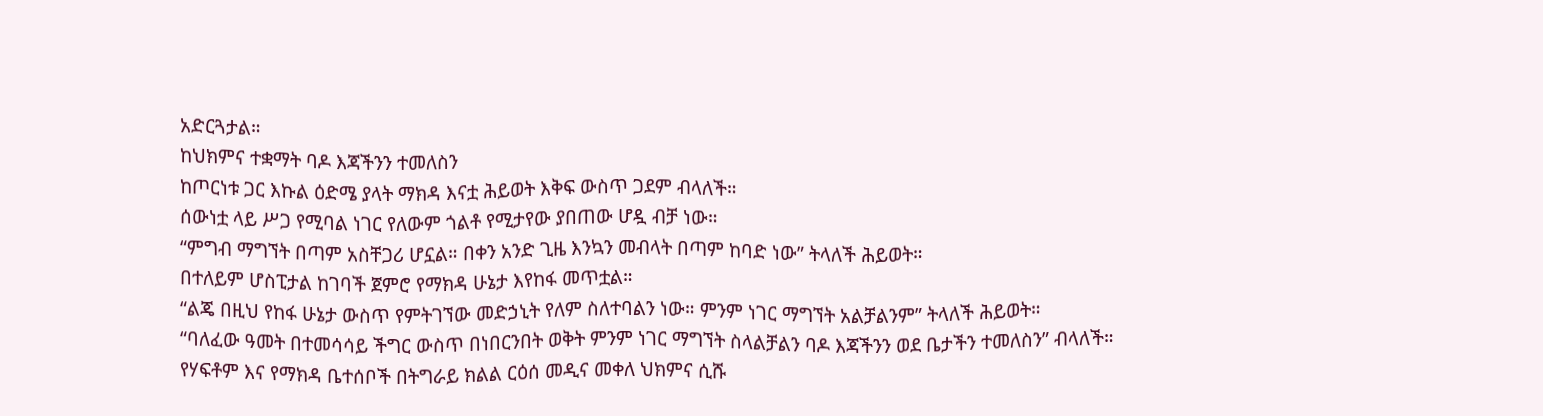አድርጓታል።
ከህክምና ተቋማት ባዶ እጃችንን ተመለስን
ከጦርነቱ ጋር እኩል ዕድሜ ያላት ማክዳ እናቷ ሕይወት እቅፍ ውስጥ ጋደም ብላለች።
ሰውነቷ ላይ ሥጋ የሚባል ነገር የለውም ጎልቶ የሚታየው ያበጠው ሆዷ ብቻ ነው።
“ምግብ ማግኘት በጣም አስቸጋሪ ሆኗል። በቀን አንድ ጊዜ እንኳን መብላት በጣም ከባድ ነው” ትላለች ሕይወት።
በተለይም ሆስፒታል ከገባች ጀምሮ የማክዳ ሁኔታ እየከፋ መጥቷል።
“ልጄ በዚህ የከፋ ሁኔታ ውስጥ የምትገኘው መድኃኒት የለም ስለተባልን ነው። ምንም ነገር ማግኘት አልቻልንም” ትላለች ሕይወት።
“ባለፈው ዓመት በተመሳሳይ ችግር ውስጥ በነበርንበት ወቅት ምንም ነገር ማግኘት ስላልቻልን ባዶ እጃችንን ወደ ቤታችን ተመለስን” ብላለች።
የሃፍቶም እና የማክዳ ቤተሰቦች በትግራይ ክልል ርዕሰ መዲና መቀለ ህክምና ሲሹ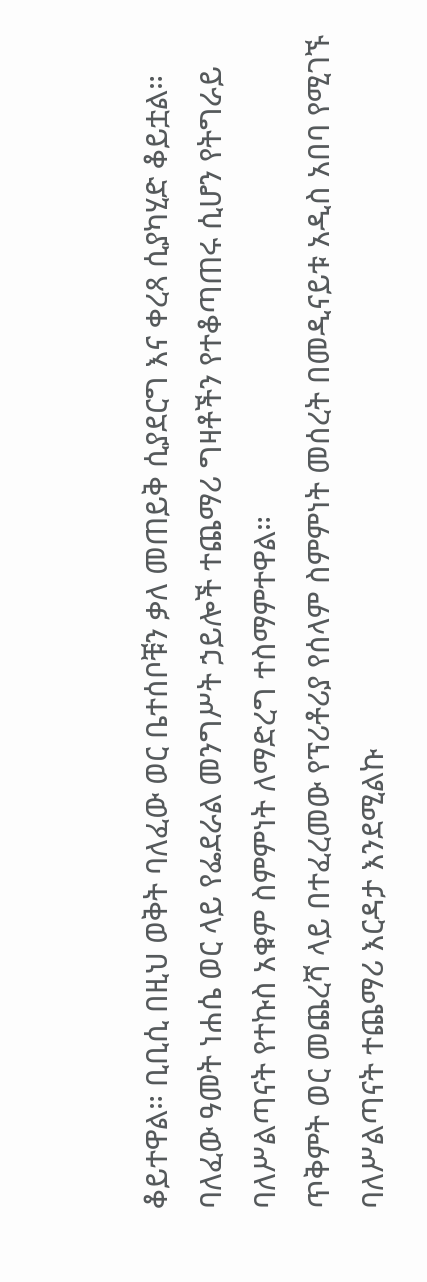ቆይተዋል። ቢቢሲ በዚህ ወቅት ባለፈው ወር ቤተሰቦቹን ቃለ መጠይቅ ሲያደርግ እና ቀረጻ ሲያካሂድ ቆይቷል።
ባለፈው ዓመት ነሐሴ ወር ላይ የፌደራል መንግሥት ኃይሎች ተጨማሪ ግዛቶችን የተቆጣጠሩ ሲሆን የትግራይ ባለሥልጣናት የተኩስ አቁም ስምምነት ለማድረግ ተስማምተዋል።
ጥቅምት ወር መጨረሻ ላይ በተፈረመው የፕሪቶሪያ የሰላም ስምምነት መሰረት በመዲናይቱ አዲስ አበባ የሚገኙ ባለሥልጣናት ተጨማሪ እርዳታ እንደሚልኩ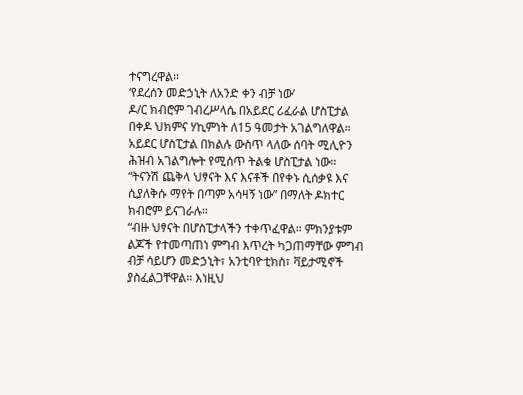ተናግረዋል።
‘የደረሰን መድኃኒት ለአንድ ቀን ብቻ ነው’
ዶ/ር ክብሮም ገብረሥላሴ በአይደር ሪፈራል ሆስፒታል በቀዶ ህክምና ሃኪምነት ለ15 ዓመታት አገልግለዋል።
አይደር ሆስፒታል በክልሉ ውስጥ ላለው ሰባት ሚሊዮን ሕዝብ አገልግሎት የሚሰጥ ትልቁ ሆስፒታል ነው።
“ትናንሽ ጨቅላ ህፃናት እና እናቶች በየቀኑ ሲሰቃዩ እና ሲያለቅሱ ማየት በጣም አሳዛኝ ነው” በማለት ዶክተር ክብሮም ይናገራሉ።
“ብዙ ህፃናት በሆስፒታላችን ተቀጥፈዋል። ምክንያቱም ልጆች የተመጣጠነ ምግብ እጥረት ካጋጠማቸው ምግብ ብቻ ሳይሆን መድኃኒት፣ አንቲባዮቲክስ፣ ቫይታሚኖች ያስፈልጋቸዋል። እነዚህ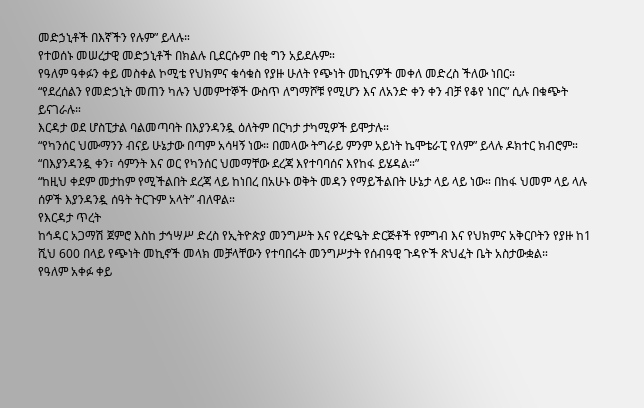መድኃኒቶች በእኛችን የሉም” ይላሉ።
የተወሰኑ መሠረታዊ መድኃኒቶች በክልሉ ቢደርሱም በቂ ግን አይደሉም።
የዓለም ዓቀፉን ቀይ መስቀል ኮሚቴ የህክምና ቁሳቁስ የያዙ ሁለት የጭነት መኪናዎች መቀለ መድረስ ችለው ነበር።
“የደረሰልን የመድኃኒት መጠን ካሉን ህመምተኞች ውስጥ ለግማሾቹ የሚሆን እና ለአንድ ቀን ቀን ብቻ የቆየ ነበር” ሲሉ በቁጭት ይናገራሉ።
እርዳታ ወደ ሆስፒታል ባልመጣባት በእያንዳንዷ ዕለትም በርካታ ታካሚዎች ይሞታሉ።
“የካንሰር ህሙማንን ብናይ ሁኔታው በጣም አሳዛኝ ነው። በመላው ትግራይ ምንም አይነት ኬሞቴራፒ የለም” ይላሉ ዶክተር ክብሮም።
“በእያንዳንዷ ቀን፣ ሳምንት እና ወር የካንሰር ህመማቸው ደረጃ እየተባባሰና እየከፋ ይሄዳል።”
“ከዚህ ቀደም መታከም የሚችልበት ደረጃ ላይ ከነበረ በአሁኑ ወቅት መዳን የማይችልበት ሁኔታ ላይ ላይ ነው። በከፋ ህመም ላይ ላሉ ሰዎች እያንዳንዷ ሰዓት ትርጉም አላት” ብለዋል።
የእርዳታ ጥረት
ከኅዳር አጋማሽ ጀምሮ እስከ ታኅሣሥ ድረስ የኢትዮጵያ መንግሥት እና የረድዔት ድርጅቶች የምግብ እና የህክምና አቅርቦትን የያዙ ከ1 ሺህ 600 በላይ የጭነት መኪኖች መላክ መቻላቸውን የተባበሩት መንግሥታት የሰብዓዊ ጉዳዮች ጽህፈት ቤት አስታውቋል።
የዓለም አቀፉ ቀይ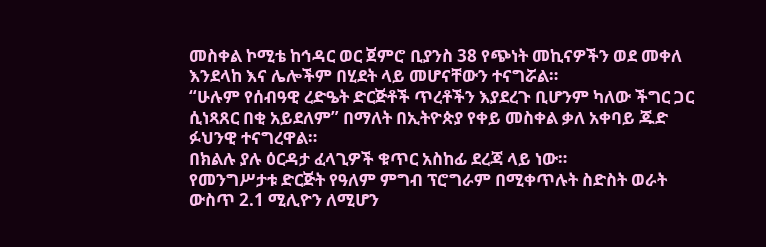መስቀል ኮሚቴ ከኅዳር ወር ጀምሮ ቢያንስ 38 የጭነት መኪናዎችን ወደ መቀለ እንደላከ እና ሌሎችም በሂደት ላይ መሆናቸውን ተናግሯል።
“ሁሉም የሰብዓዊ ረድዔት ድርጅቶች ጥረቶችን እያደረጉ ቢሆንም ካለው ችግር ጋር ሲነጻጸር በቂ አይደለም” በማለት በኢትዮጵያ የቀይ መስቀል ቃለ አቀባይ ጁድ ፉህንዊ ተናግረዋል።
በክልሉ ያሉ ዕርዳታ ፈላጊዎች ቁጥር አስከፊ ደረጃ ላይ ነው።
የመንግሥታቱ ድርጅት የዓለም ምግብ ፕሮግራም በሚቀጥሉት ስድስት ወራት ውስጥ 2.1 ሚሊዮን ለሚሆን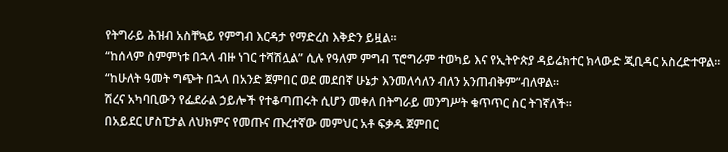የትግራይ ሕዝብ አስቸኳይ የምግብ እርዳታ የማድረስ እቅድን ይዟል።
“ከሰላም ስምምነቱ በኋላ ብዙ ነገር ተሻሽሏል” ሲሉ የዓለም ምግብ ፕሮግራም ተወካይ እና የኢትዮጵያ ዳይሬክተር ክላውድ ጂቢዳር አስረድተዋል።
“ከሁለት ዓመት ግጭት በኋላ በአንድ ጀምበር ወደ መደበኛ ሁኔታ እንመለሳለን ብለን አንጠብቅም”ብለዋል።
ሽረና አካባቢውን የፌደራል ኃይሎች የተቆጣጠሩት ሲሆን መቀለ በትግራይ መንግሥት ቁጥጥር ስር ትገኛለች።
በአይደር ሆስፒታል ለህክምና የመጡና ጡረተኛው መምህር አቶ ፍቃዱ ጀምበር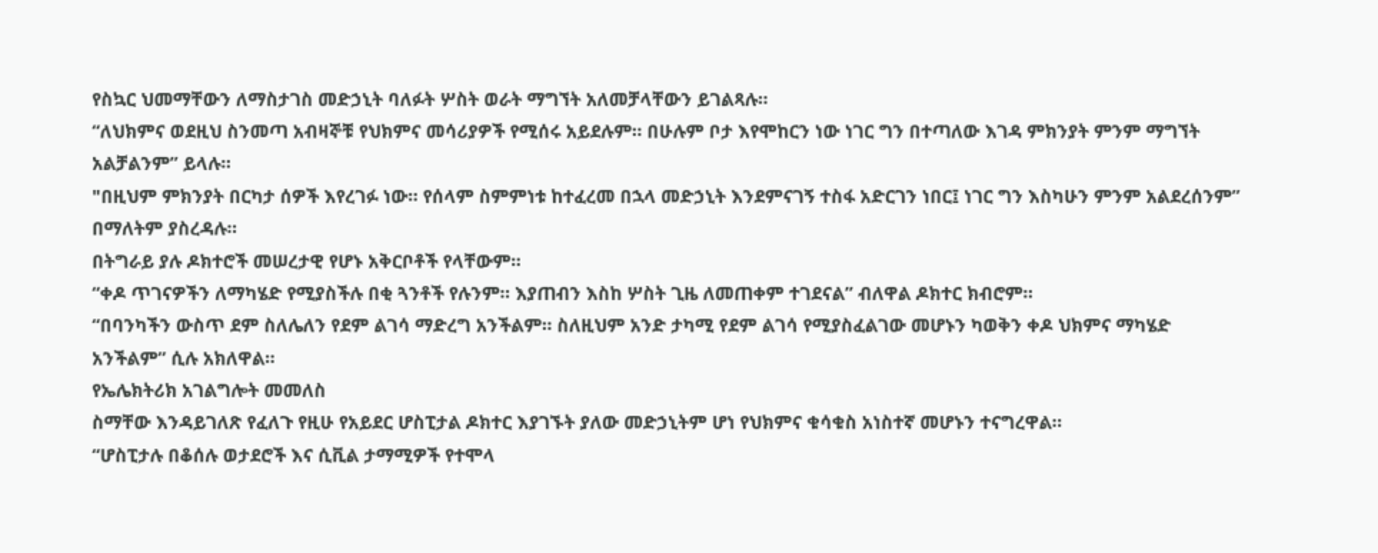የስኳር ህመማቸውን ለማስታገስ መድኃኒት ባለፉት ሦስት ወራት ማግኘት አለመቻላቸውን ይገልጻሉ።
“ለህክምና ወደዚህ ስንመጣ አብዛኞቹ የህክምና መሳሪያዎች የሚሰሩ አይደሉም። በሁሉም ቦታ እየሞከርን ነው ነገር ግን በተጣለው እገዳ ምክንያት ምንም ማግኘት አልቻልንም” ይላሉ።
"በዚህም ምክንያት በርካታ ሰዎች እየረገፉ ነው። የሰላም ስምምነቱ ከተፈረመ በኋላ መድኃኒት እንደምናገኝ ተስፋ አድርገን ነበር፤ ነገር ግን እስካሁን ምንም አልደረሰንም” በማለትም ያስረዳሉ።
በትግራይ ያሉ ዶክተሮች መሠረታዊ የሆኑ አቅርቦቶች የላቸውም።
“ቀዶ ጥገናዎችን ለማካሄድ የሚያስችሉ በቂ ጓንቶች የሉንም። እያጠብን እስከ ሦስት ጊዜ ለመጠቀም ተገደናል” ብለዋል ዶክተር ክብሮም።
“በባንካችን ውስጥ ደም ስለሌለን የደም ልገሳ ማድረግ አንችልም። ስለዚህም አንድ ታካሚ የደም ልገሳ የሚያስፈልገው መሆኑን ካወቅን ቀዶ ህክምና ማካሄድ አንችልም” ሲሉ አክለዋል።
የኤሌክትሪክ አገልግሎት መመለስ
ስማቸው እንዳይገለጽ የፈለጉ የዚሁ የአይደር ሆስፒታል ዶክተር እያገኙት ያለው መድኃኒትም ሆነ የህክምና ቁሳቁስ አነስተኛ መሆኑን ተናግረዋል።
“ሆስፒታሉ በቆሰሉ ወታደሮች እና ሲቪል ታማሚዎች የተሞላ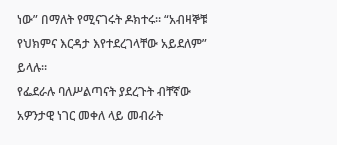ነው” በማለት የሚናገሩት ዶክተሩ። “አብዛኞቹ የህክምና እርዳታ እየተደረገላቸው አይደለም” ይላሉ።
የፌደራሉ ባለሥልጣናት ያደረጉት ብቸኛው አዎንታዊ ነገር መቀለ ላይ መብራት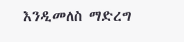እንዲመለስ ማድረግ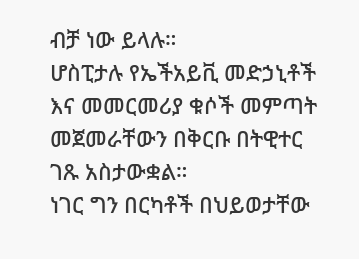ብቻ ነው ይላሉ።
ሆስፒታሉ የኤችአይቪ መድኃኒቶች እና መመርመሪያ ቁሶች መምጣት መጀመራቸውን በቅርቡ በትዊተር ገጹ አስታውቋል።
ነገር ግን በርካቶች በህይወታቸው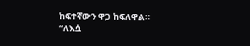ከፍተኛውን ዋጋ ከፍለዋል።
“ለእሷ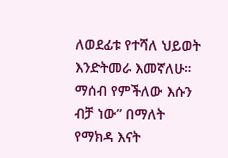ለወደፊቱ የተሻለ ህይወት እንድትመራ እመኛለሁ። ማሰብ የምችለው እሱን ብቻ ነው” በማለት የማክዳ እናት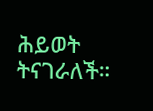ሕይወት ትናገራለች።